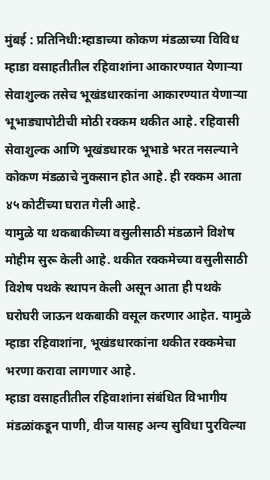मुंबई : प्रतिनिधी:म्हाडाच्या कोकण मंडळाच्या विविध म्हाडा वसाहतीतील रहिवाशांना आकारण्यात येणाऱ्या सेवाशुल्क तसेच भूखंडधारकांना आकारण्यात येणाऱ्या भूभाड्यापोटीची मोठी रक्कम थकीत आहे. रहिवासी सेवाशुल्क आणि भूखंडधारक भूभाडे भरत नसल्याने कोकण मंडळाचे नुकसान होत आहे. ही रक्कम आता ४५ कोटींच्या घरात गेली आहे.
यामुळे या थकबाकीच्या वसुलीसाठी मंडळाने विशेष मोहीम सुरू केली आहे. थकीत रक्कमेच्या वसुलीसाठी विशेष पथके स्थापन केली असून आता ही पथके घरोघरी जाऊन थकबाकी वसूल करणार आहेत. यामुळे म्हाडा रहिवाशांना, भूखंडधारकांना थकीत रक्कमेचा भरणा करावा लागणार आहे.
म्हाडा वसाहतीतील रहिवाशांना संबंधित विभागीय मंडळांकडून पाणी, वीज यासह अन्य सुविधा पुरविल्या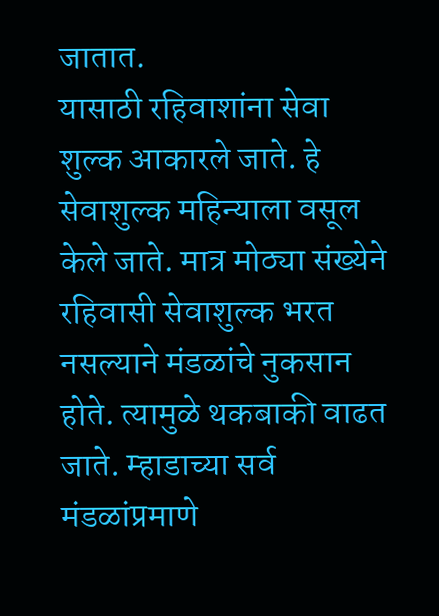जातात.
यासाठी रहिवाशांना सेवा शुल्क आकारले जाते. हे सेवाशुल्क महिन्याला वसूल केले जाते. मात्र मोठ्या संख्येने रहिवासी सेवाशुल्क भरत नसल्याने मंडळांचे नुकसान होते. त्यामुळे थकबाकी वाढत जाते. म्हाडाच्या सर्व मंडळांप्रमाणे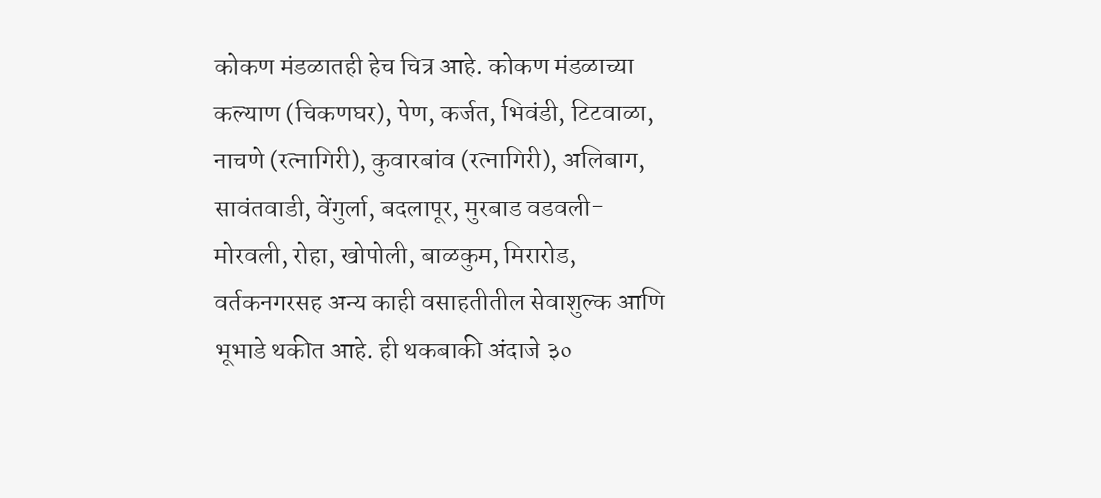कोकण मंडळातही हेच चित्र आहे. कोकण मंडळाच्या कल्याण (चिकणघर), पेण, कर्जत, भिवंडी, टिटवाळा, नाचणे (रत्नागिरी), कुवारबांव (रत्नागिरी), अलिबाग, सावंतवाडी, वेंगुर्ला, बदलापूर, मुरबाड वडवली-मोरवली, रोहा, खोपोली, बाळकुम, मिरारोड, वर्तकनगरसह अन्य काही वसाहतीतील सेवाशुल्क आणि भूभाडे थकीत आहे. ही थकबाकी अंदाजे ३०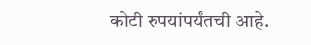कोटी रुपयांपर्यंतची आहे.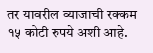तर यावरील व्याजाची रक्कम १५ कोटी रुपये अशी आहे.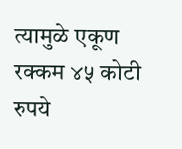त्यामुळे एकूण रक्कम ४५ कोटी रुपये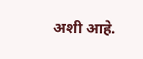अशी आहे.